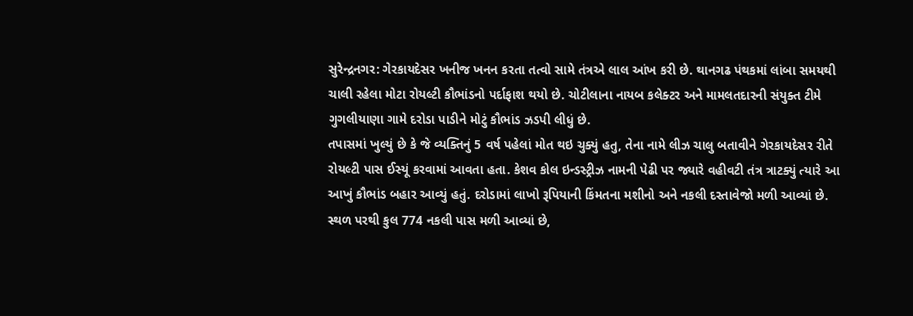સુરેન્દ્રનગર: ગેરકાયદેસર ખનીજ ખનન કરતા તત્વો સામે તંત્રએ લાલ આંખ કરી છે. થાનગઢ પંથકમાં લાંબા સમયથી ચાલી રહેલા મોટા રોયલ્ટી કૌભાંડનો પર્દાફાશ થયો છે. ચોટીલાના નાયબ કલેક્ટર અને મામલતદારની સંયુક્ત ટીમે ગુગલીયાણા ગામે દરોડા પાડીને મોટું કૌભાંડ ઝડપી લીધું છે.
તપાસમાં ખુલ્યું છે કે જે વ્યક્તિનું 5 વર્ષ પહેલાં મોત થઇ ચુક્યું હતુ, તેના નામે લીઝ ચાલુ બતાવીને ગેરકાયદેસર રીતે રોયલ્ટી પાસ ઈસ્યૂં કરવામાં આવતા હતા. કેશવ કોલ ઇન્ડસ્ટ્રીઝ નામની પેઢી પર જ્યારે વહીવટી તંત્ર ત્રાટક્યું ત્યારે આ આખું કૌભાંડ બહાર આવ્યું હતું. દરોડામાં લાખો રૂપિયાની કિંમતના મશીનો અને નકલી દસ્તાવેજો મળી આવ્યાં છે.
સ્થળ પરથી કુલ 774 નકલી પાસ મળી આવ્યાં છે,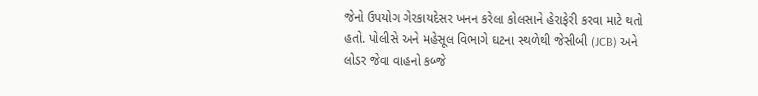જેનો ઉપયોગ ગેરકાયદેસર ખનન કરેલા કોલસાને હેરાફેરી કરવા માટે થતો હતો. પોલીસે અને મહેસૂલ વિભાગે ઘટના સ્થળેથી જેસીબી (JCB) અને લોડર જેવા વાહનો કબ્જે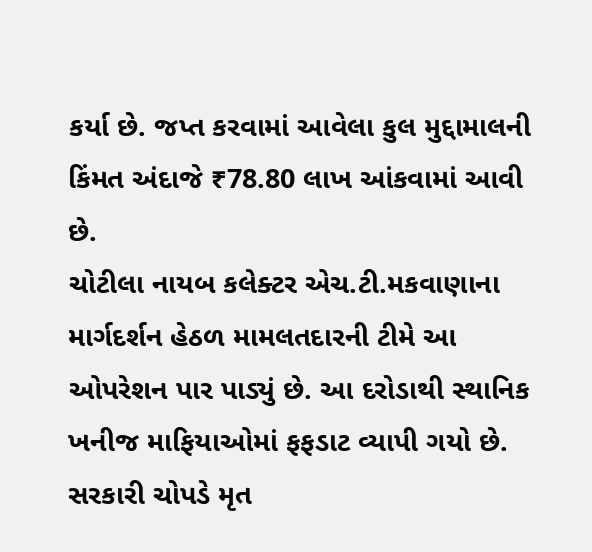કર્યા છે. જપ્ત કરવામાં આવેલા કુલ મુદ્દામાલની કિંમત અંદાજે ₹78.80 લાખ આંકવામાં આવી છે.
ચોટીલા નાયબ કલેક્ટર એચ.ટી.મકવાણાના માર્ગદર્શન હેઠળ મામલતદારની ટીમે આ ઓપરેશન પાર પાડ્યું છે. આ દરોડાથી સ્થાનિક ખનીજ માફિયાઓમાં ફફડાટ વ્યાપી ગયો છે. સરકારી ચોપડે મૃત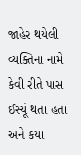જાહેર થયેલી વ્યક્તિના નામે કેવી રીતે પાસ ઈસ્યૂં થતા હતા અને કયા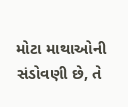મોટા માથાઓની સંડોવણી છે, તે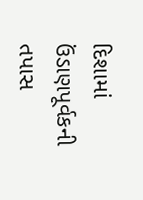દિશામાં ઉંડાણપૂર્વકની તપાસ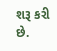શરૂ કરી છે.